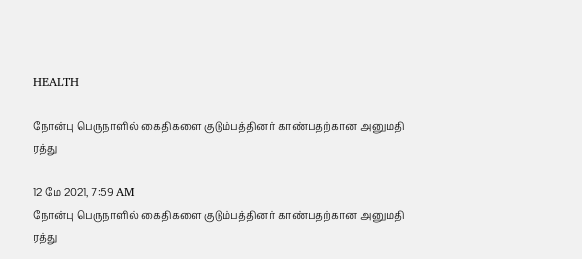HEALTH

நோன்பு பெருநாளில் கைதிகளை குடும்பத்தினர் காண்பதற்கான அனுமதி ரத்து

12 மே 2021, 7:59 AM
நோன்பு பெருநாளில் கைதிகளை குடும்பத்தினர் காண்பதற்கான அனுமதி ரத்து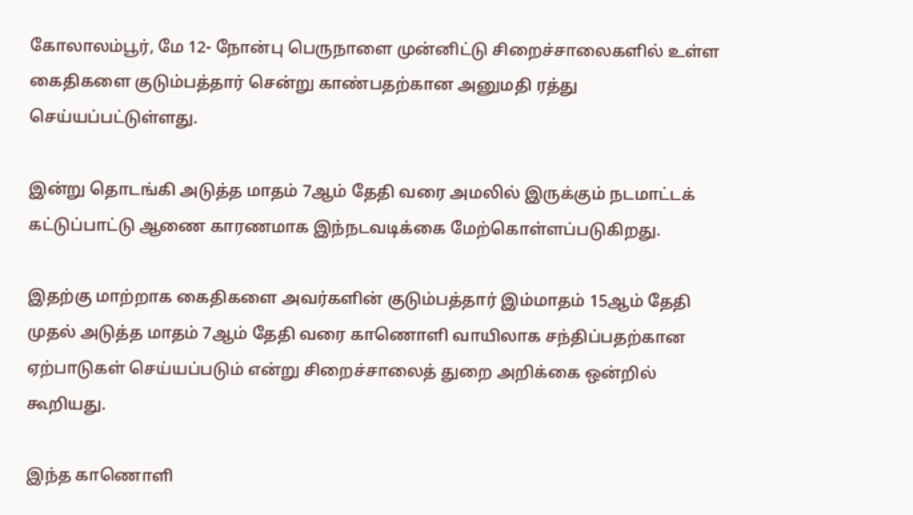கோலாலம்பூர், மே 12- நோன்பு பெருநாளை முன்னிட்டு சிறைச்சாலைகளில் உள்ள கைதிகளை குடும்பத்தார் சென்று காண்பதற்கான அனுமதி ரத்து செய்யப்பட்டுள்ளது.

இன்று தொடங்கி அடுத்த மாதம் 7ஆம் தேதி வரை அமலில் இருக்கும் நடமாட்டக் கட்டுப்பாட்டு ஆணை காரணமாக இந்நடவடிக்கை மேற்கொள்ளப்படுகிறது.

இதற்கு மாற்றாக கைதிகளை அவர்களின் குடும்பத்தார் இம்மாதம் 15ஆம் தேதி முதல் அடுத்த மாதம் 7ஆம் தேதி வரை காணொளி வாயிலாக சந்திப்பதற்கான ஏற்பாடுகள் செய்யப்படும் என்று சிறைச்சாலைத் துறை அறிக்கை ஒன்றில் கூறியது.

இந்த காணொளி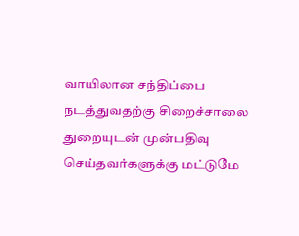வாயிலான சந்திப்பை நடத்துவதற்கு சிறைச்சாலை துறையுடன் முன்பதிவு செய்தவர்களுக்கு மட்டுமே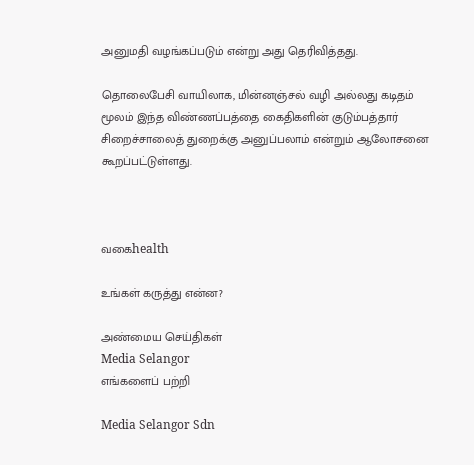அனுமதி வழங்கப்படும் என்று அது தெரிவித்தது.

தொலைபேசி வாயிலாக, மின்னஞ்சல் வழி அல்லது கடிதம் மூலம் இந்த விண்ணப்பத்தை கைதிகளின் குடும்பத்தார் சிறைச்சாலைத் துறைக்கு அனுப்பலாம் என்றும் ஆலோசனை கூறப்பட்டுள்ளது.



வகைhealth

உங்கள் கருத்து என்ன?

அண்மைய செய்திகள்
Media Selangor
எங்களைப் பற்றி

Media Selangor Sdn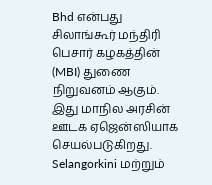Bhd என்பது சிலாங்கூர் மந்திரி பெசார் கழகத்தின் (MBI) துணை நிறுவனம் ஆகும். இது மாநில அரசின் ஊடக ஏஜென்ஸியாக செயல்படுகிறது. Selangorkini மற்றும்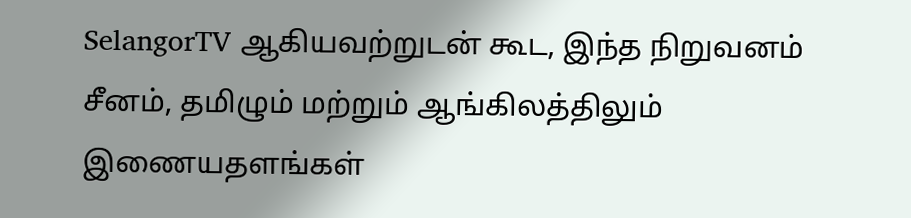SelangorTV ஆகியவற்றுடன் கூட, இந்த நிறுவனம் சீனம், தமிழும் மற்றும் ஆங்கிலத்திலும் இணையதளங்கள்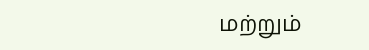மற்றும்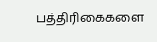பத்திரிகைகளை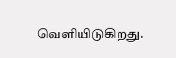வெளியிடுகிறது.